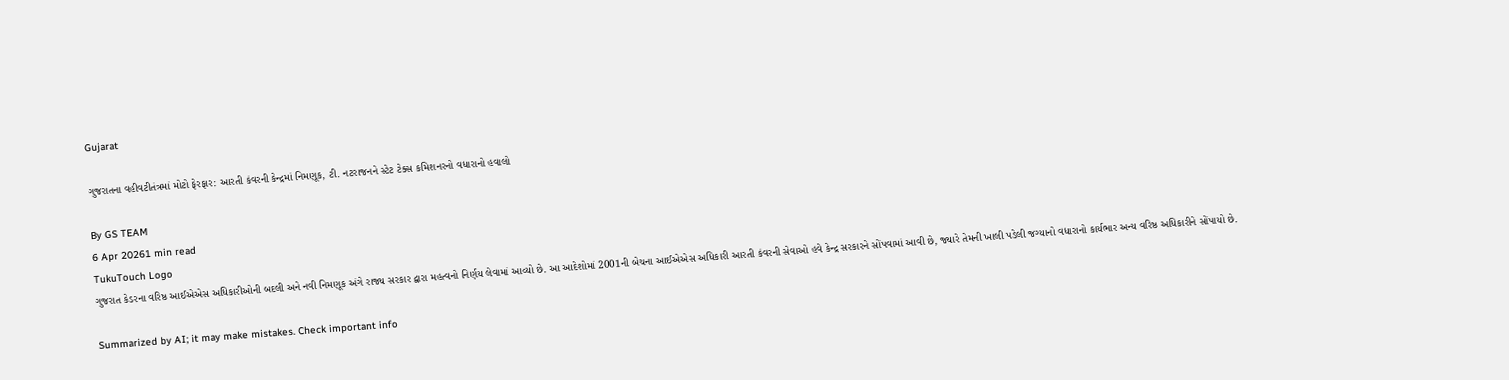Gujarat

ગુજરાતના વહીવટીતંત્રમાં મોટો ફેરફાર: આરતી કંવરની કેન્દ્રમાં નિમણૂક, ટી. નટરાજનને સ્ટેટ ટેક્સ કમિશનરનો વધારાનો હવાલો

By GS TEAM
6 Apr 20261 min read
TukuTouch Logo
ગુજરાત કેડરના વરિષ્ઠ આઈએએસ અધિકારીઓની બદલી અને નવી નિમણૂક અંગે રાજ્ય સરકાર દ્વારા મહત્વનો નિર્ણય લેવામાં આવ્યો છે. આ આદેશોમાં 2001ની બેચના આઈએએસ અધિકારી આરતી કંવરની સેવાઓ હવે કેન્દ્ર સરકારને સોંપવામાં આવી છે, જ્યારે તેમની ખાલી પડેલી જગ્યાનો વધારાનો કાર્યભાર અન્ય વરિષ્ઠ અધિકારીને સોંપાયો છે.

Summarized by AI; it may make mistakes. Check important info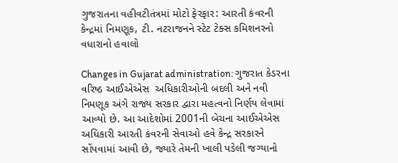ગુજરાતના વહીવટીતંત્રમાં મોટો ફેરફાર: આરતી કંવરની કેન્દ્રમાં નિમણૂક, ટી. નટરાજનને સ્ટેટ ટેક્સ કમિશનરનો વધારાનો હવાલો

Changes in Gujarat administration: ગુજરાત કેડરના વરિષ્ઠ આઈએએસ  અધિકારીઓની બદલી અને નવી નિમણૂક અંગે રાજ્ય સરકાર દ્વારા મહત્વનો નિર્ણય લેવામાં આવ્યો છે. આ આદેશોમાં 2001ની બેચના આઈએએસ અધિકારી આરતી કંવરની સેવાઓ હવે કેન્દ્ર સરકારને સોંપવામાં આવી છે, જ્યારે તેમની ખાલી પડેલી જગ્યાનો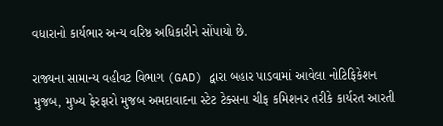વધારાનો કાર્યભાર અન્ય વરિષ્ઠ અધિકારીને સોંપાયો છે.

રાજ્યના સામાન્ય વહીવટ વિભાગ (GAD) દ્વારા બહાર પાડવામાં આવેલા નોટિફિકેશન મુજબ, મુખ્ય ફેરફારો મુજબ અમદાવાદના સ્ટેટ ટેક્સના ચીફ કમિશનર તરીકે કાર્યરત આરતી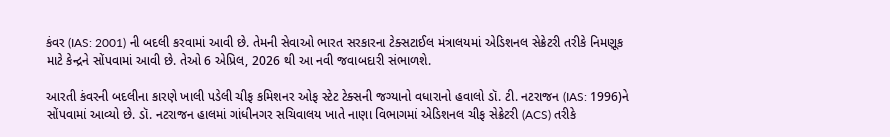કંવર (IAS: 2001) ની બદલી કરવામાં આવી છે. તેમની સેવાઓ ભારત સરકારના ટેક્સટાઈલ મંત્રાલયમાં એડિશનલ સેક્રેટરી તરીકે નિમણૂક માટે કેન્દ્રને સોંપવામાં આવી છે. તેઓ 6 એપ્રિલ, 2026 થી આ નવી જવાબદારી સંભાળશે.

આરતી કંવરની બદલીના કારણે ખાલી પડેલી ચીફ કમિશનર ઓફ સ્ટેટ ટેક્સની જગ્યાનો વધારાનો હવાલો ડૉ. ટી. નટરાજન (IAS: 1996)ને સોંપવામાં આવ્યો છે. ડૉ. નટરાજન હાલમાં ગાંધીનગર સચિવાલય ખાતે નાણા વિભાગમાં એડિશનલ ચીફ સેક્રેટરી (ACS) તરીકે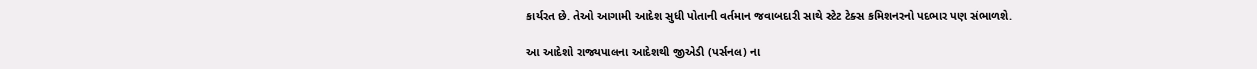કાર્યરત છે. તેઓ આગામી આદેશ સુધી પોતાની વર્તમાન જવાબદારી સાથે સ્ટેટ ટેક્સ કમિશનરનો પદભાર પણ સંભાળશે.

આ આદેશો રાજ્યપાલના આદેશથી જીએડી (પર્સનલ) ના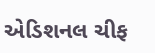એડિશનલ ચીફ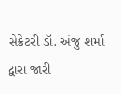સેક્રેટરી ડૉ. અંજુ શર્મા દ્વારા જારી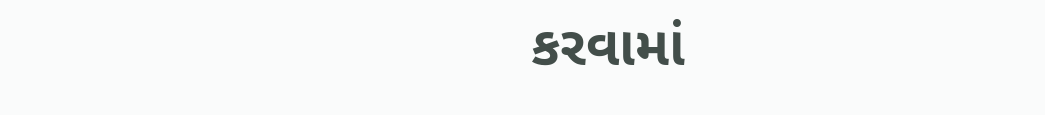કરવામાં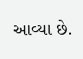આવ્યા છે.